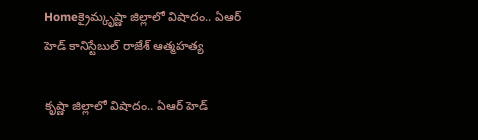Homeక్రైమ్కృష్ణా జిల్లాలో విషాదం.. ఏఆర్ హెడ్ కానిస్టేబుల్ రాజేశ్ ఆత్మహత్య

కృష్ణా జిల్లాలో విషాదం.. ఏఆర్ హెడ్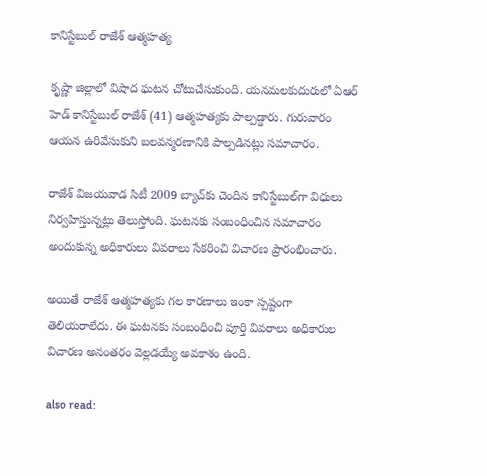కానిస్టేబుల్ రాజేశ్ ఆత్మహత్య

కృష్ణా జిల్లాలో విషాద ఘటన చోటుచేసుకుంది. యనమలకుదురులో ఏఆర్ హెడ్ కానిస్టేబుల్ రాజేశ్ (41) ఆత్మహత్యకు పాల్పడ్డారు. గురువారం ఆయన ఉరివేసుకుని బలవన్మరణానికి పాల్పడినట్లు సమాచారం.

రాజేశ్ విజయవాడ సిటీ 2009 బ్యాచ్‌కు చెందిన కానిస్టేబుల్‌గా విధులు నిర్వహిస్తున్నట్లు తెలుస్తోంది. ఘటనకు సంబంధించిన సమాచారం అందుకున్న అధికారులు వివరాలు సేకరించి విచారణ ప్రారంభించారు.

అయితే రాజేశ్ ఆత్మహత్యకు గల కారణాలు ఇంకా స్పష్టంగా తెలియరాలేదు. ఈ ఘటనకు సంబంధించి పూర్తి వివరాలు అధికారుల విచారణ అనంతరం వెల్లడయ్యే అవకాశం ఉంది.

also read: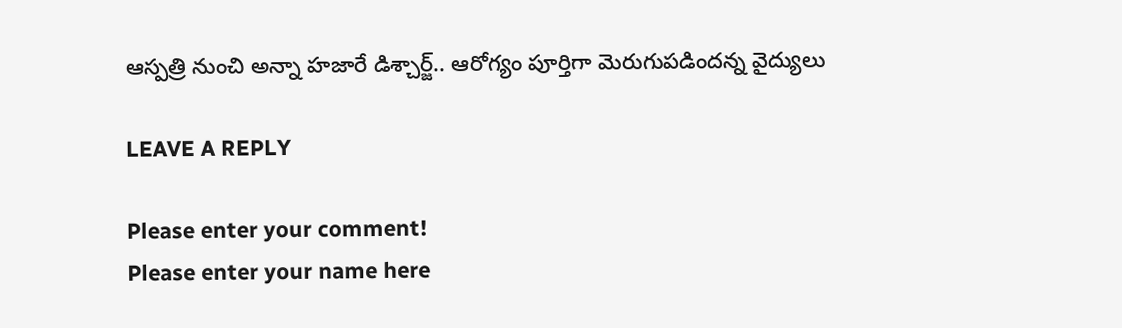ఆస్పత్రి నుంచి అన్నా హజారే డిశ్చార్జ్.. ఆరోగ్యం పూర్తిగా మెరుగుపడిందన్న వైద్యులు

LEAVE A REPLY

Please enter your comment!
Please enter your name here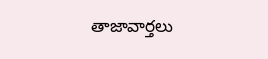తాజావార్తలు